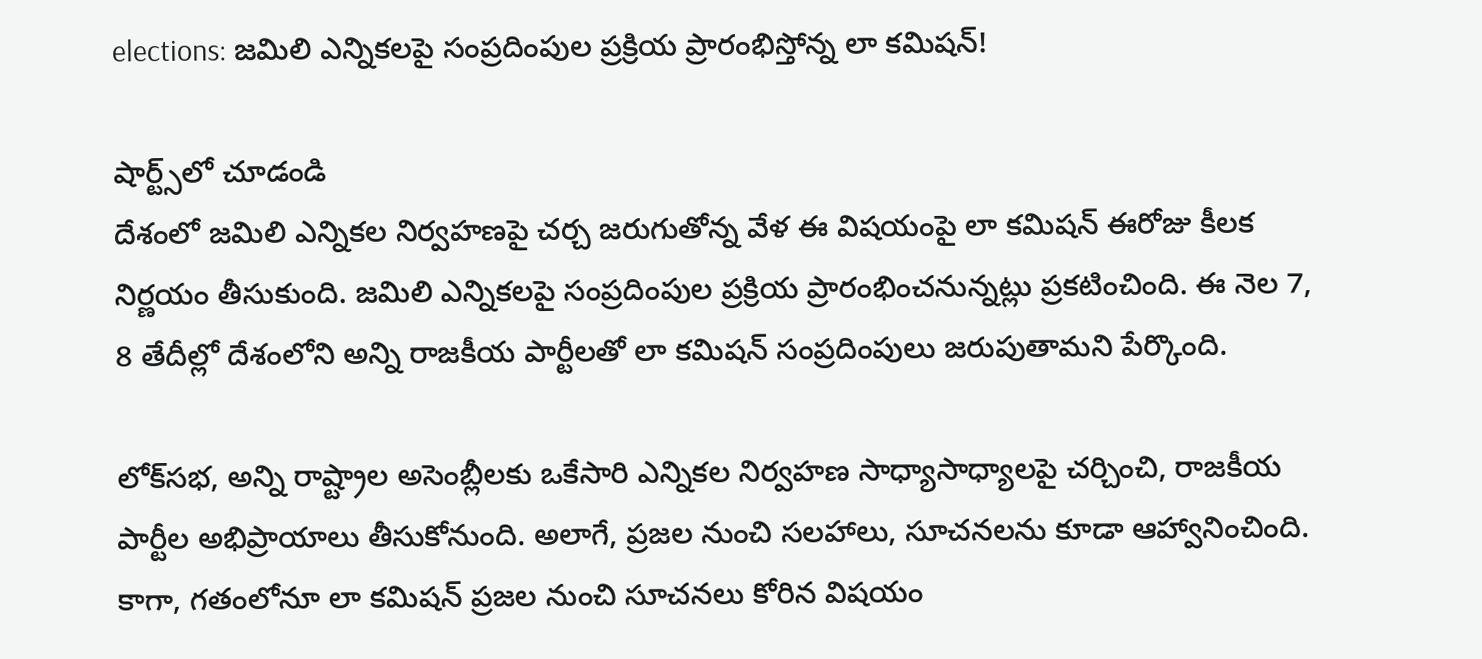elections: జమిలి ఎన్నికలపై సంప్రదింపుల ప్రక్రియ ప్రారంభిస్తోన్న లా కమిషన్!

షార్ట్స్‌లో చూడండి
దేశంలో జమిలి ఎన్నికల నిర్వహణపై చర్చ జరుగుతోన్న వేళ ఈ విషయంపై లా కమిషన్‌ ఈరోజు కీలక నిర్ణయం తీసుకుంది. జమిలి ఎన్నికలపై సంప్రదింపుల ప్రక్రియ ప్రారంభించనున్నట్లు ప్రకటించింది. ఈ నెల 7, 8 తేదీల్లో దేశంలోని అన్ని రాజకీయ పార్టీలతో లా కమిషన్‌ సంప్రదింపులు జరుపుతామని పేర్కొంది.

లోక్‌సభ, అన్ని రాష్ట్రాల అసెంబ్లీలకు ఒకేసారి ఎన్నికల నిర్వహణ సాధ్యాసాధ్యాలపై చర్చించి, రాజకీయ పార్టీల అభిప్రాయాలు తీసుకోనుంది. అలాగే, ప్రజల నుంచి సలహాలు, సూచనలను కూడా ఆహ్వానించింది. కాగా, గతంలోనూ లా కమిషన్‌ ప్రజల నుంచి సూచనలు కోరిన విషయం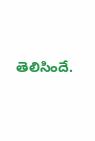తెలిసిందే.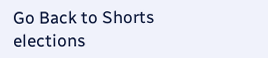Go Back to Shorts
elections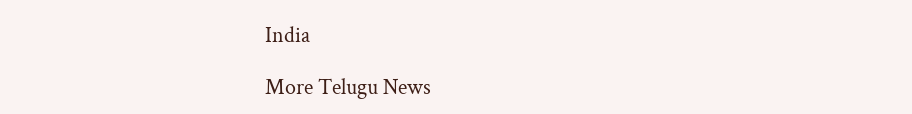India

More Telugu News